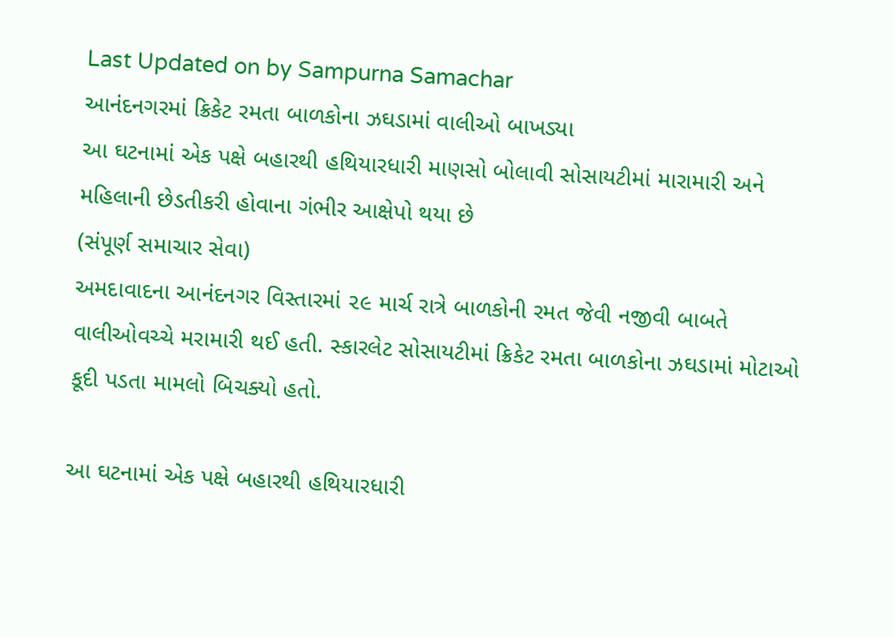Last Updated on by Sampurna Samachar
આનંદનગરમાં ક્રિકેટ રમતા બાળકોના ઝઘડામાં વાલીઓ બાખડ્યા
આ ઘટનામાં એક પક્ષે બહારથી હથિયારધારી માણસો બોલાવી સોસાયટીમાં મારામારી અને મહિલાની છેડતીકરી હોવાના ગંભીર આક્ષેપો થયા છે
(સંપૂર્ણ સમાચાર સેવા)
અમદાવાદના આનંદનગર વિસ્તારમાં ૨૯ માર્ચ રાત્રે બાળકોની રમત જેવી નજીવી બાબતે વાલીઓવચ્ચે મરામારી થઈ હતી. સ્કારલેટ સોસાયટીમાં ક્રિકેટ રમતા બાળકોના ઝઘડામાં મોટાઓ કૂદી પડતા મામલો બિચક્યો હતો.

આ ઘટનામાં એક પક્ષે બહારથી હથિયારધારી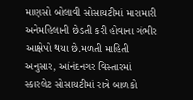માણસો બોલાવી સોસાયટીમાં મારામારી અનેમહિલાની છેડતી કરી હોવાના ગંભીર આક્ષેપો થયા છે.મળતી માહિતી અનુસાર, આંનંદનગર વિસ્તારમાં સ્કારલેટ સોસાયટીમાં રાત્રે બાળકો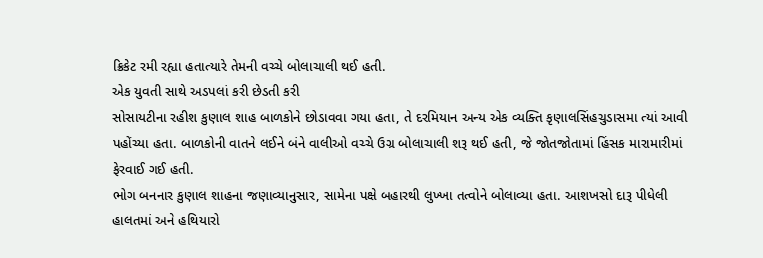ક્રિકેટ રમી રહ્યા હતાત્યારે તેમની વચ્ચે બોલાચાલી થઈ હતી.
એક યુવતી સાથે અડપલાં કરી છેડતી કરી
સોસાયટીના રહીશ કુણાલ શાહ બાળકોને છોડાવવા ગયા હતા, તે દરમિયાન અન્ય એક વ્યક્તિ કૃણાલસિંહચુડાસમા ત્યાં આવી પહોંચ્યા હતા. બાળકોની વાતને લઈને બંને વાલીઓ વચ્ચે ઉગ્ર બોલાચાલી શરૂ થઈ હતી, જે જોતજોતામાં હિંસક મારામારીમાં ફેરવાઈ ગઈ હતી.
ભોગ બનનાર કુણાલ શાહના જણાવ્યાનુસાર, સામેના પક્ષે બહારથી લુખ્ખા તત્વોને બોલાવ્યા હતા. આશખસો દારૂ પીધેલી હાલતમાં અને હથિયારો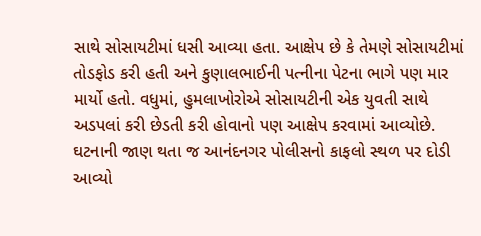સાથે સોસાયટીમાં ધસી આવ્યા હતા. આક્ષેપ છે કે તેમણે સોસાયટીમાં તોડફોડ કરી હતી અને કુણાલભાઈની પત્નીના પેટના ભાગે પણ માર માર્યો હતો. વધુમાં, હુમલાખોરોએ સોસાયટીની એક યુવતી સાથે અડપલાં કરી છેડતી કરી હોવાનો પણ આક્ષેપ કરવામાં આવ્યોછે.
ઘટનાની જાણ થતા જ આનંદનગર પોલીસનો કાફલો સ્થળ પર દોડી આવ્યો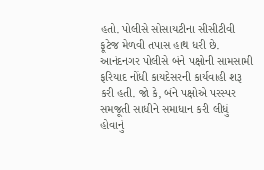હતો. પોલીસે સોસાયટીના સીસીટીવી ફૂટેજ મેળવી તપાસ હાથ ધરી છે. આનંદનગર પોલીસે બંને પક્ષોની સામસામી ફરિયાદ નોંધી કાયદેસરની કાર્યવાહી શરૂ કરી હતી. જો કે, બંને પક્ષોએ પરસ્પર સમજૂતી સાધીને સમાધાન કરી લીધું હોવાનું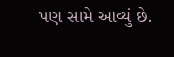પણ સામે આવ્યું છે.